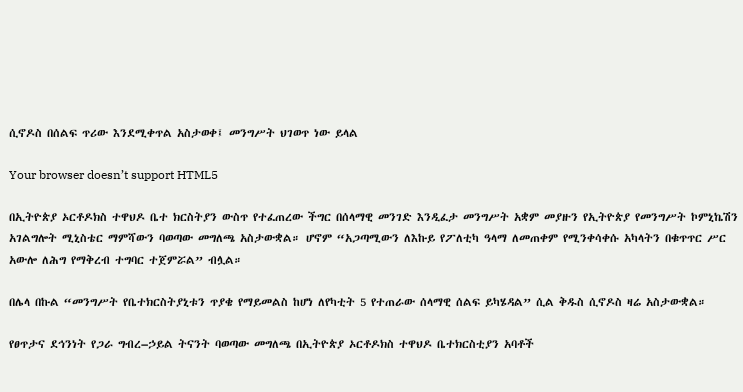ሲኖዶስ በሰልፍ ጥሪው እንደሚቀጥል አስታወቀ፤ መንግሥት ህገወጥ ነው ይላል

Your browser doesn’t support HTML5

በኢትዮጵያ ኦርቶዶክስ ተዋህዶ ቤተ ክርስትያን ውስጥ የተፈጠረው ችግር በሰላማዊ መንገድ እንዲፈታ መንግሥት አቋም መያዙን የኢትዮጵያ የመንግሥት ኮምኒኬሽን አገልግሎት ሚኒስቴር ማምሻውን ባወጣው መግለጫ አስታውቋል። ሆኖም “አጋጣሚውን ለእኩይ የፖለቲካ ዓላማ ለመጠቀም የሚንቀሳቀሱ አካላትን በቁጥጥር ሥር አውሎ ለሕግ የማቅረብ ተግባር ተጀምሯል” ብሏል።

በሌላ በኩል “መንግሥት የቤተክርስትያኒቱን ጥያቄ የማይመልስ ከሆነ ለየካቲት 5 የተጠራው ሰላማዊ ሰልፍ ይካሄዳል” ሲል ቅዱስ ሲኖዶስ ዛሬ አስታውቋል።

የፀጥታና ደኅንነት የጋራ ግብረ–ኃይል ትናንት ባወጣው መግለጫ በኢትዮጵያ ኦርቶዶክስ ተዋህዶ ቤተክርስቲያን አባቶች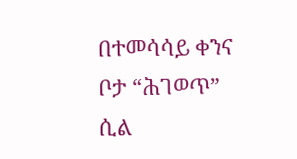በተመሳሳይ ቀንና ቦታ “ሕገወጥ” ሲል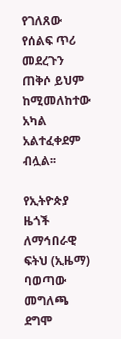የገለጸው የሰልፍ ጥሪ መደረጉን ጠቅሶ ይህም ከሚመለከተው አካል አልተፈቀደም ብሏል፡፡

የኢትዮጵያ ዜጎች ለማኅበራዊ ፍትህ (ኢዜማ) ባወጣው መግለጫ ደግሞ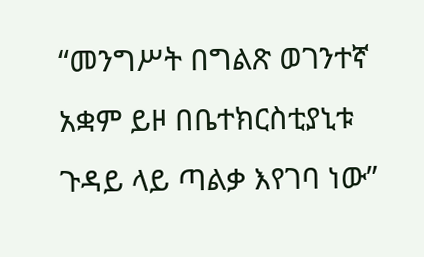“መንግሥት በግልጽ ወገንተኛ አቋም ይዞ በቤተክርስቲያኒቱ ጉዳይ ላይ ጣልቃ እየገባ ነው”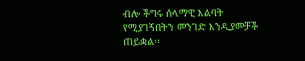ብሎ ችግሩ ሰላማዊ እልባት የሚያገኝበትን መንገድ እንዲያመቻች ጠይቋል፡፡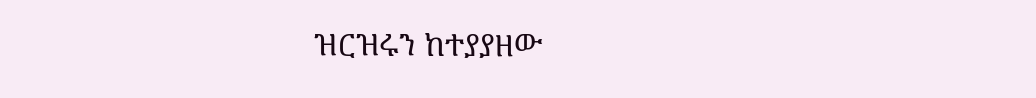ዝርዝሩን ከተያያዘው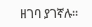ዘገባ ያገኛሉ፡፡